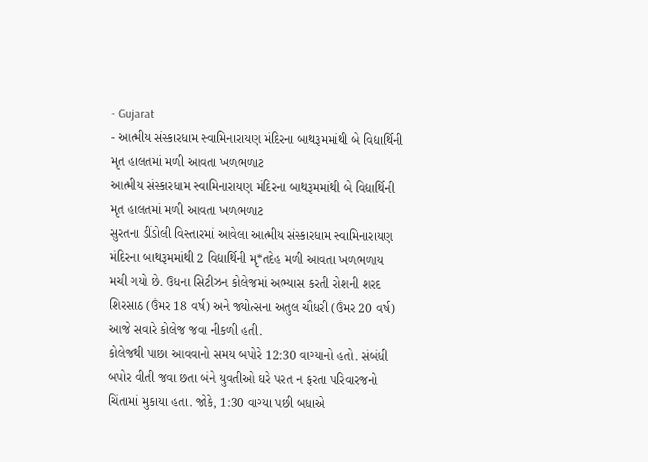- Gujarat
- આત્મીય સંસ્કારધામ સ્વામિનારાયણ મંદિરના બાથરૂમમાંથી બે વિદ્યાર્થિની મૃત હાલતમાં મળી આવતા ખળભળાટ
આત્મીય સંસ્કારધામ સ્વામિનારાયણ મંદિરના બાથરૂમમાંથી બે વિદ્યાર્થિની મૃત હાલતમાં મળી આવતા ખળભળાટ
સુરતના ડીંડોલી વિસ્તારમાં આવેલા આત્મીય સંસ્કારધામ સ્વામિનારાયણ મંદિરના બાથરૂમમાંથી 2 વિદ્યાર્થિની મૃ*તદેહ મળી આવતા ખળભળાય મચી ગયો છે. ઉધના સિટીઝન કોલેજમાં અભ્યાસ કરતી રોશની શરદ શિરસાઠ (ઉંમર 18 વર્ષ) અને જ્યોત્સના અતુલ ચૌધરી (ઉંમર 20 વર્ષ) આજે સવારે કોલેજ જવા નીકળી હતી.
કોલેજથી પાછા આવવાનો સમય બપોરે 12:30 વાગ્યાનો હતો. સંબંધી બપોર વીતી જવા છતા બંને યુવતીઓ ઘરે પરત ન ફરતા પરિવારજનો ચિંતામાં મુકાયા હતા. જોકે, 1:30 વાગ્યા પછી બધાએ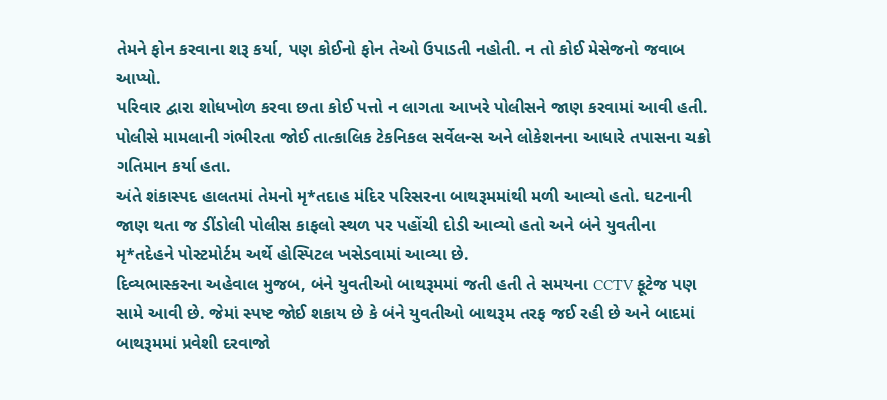તેમને ફોન કરવાના શરૂ કર્યા, પણ કોઈનો ફોન તેઓ ઉપાડતી નહોતી. ન તો કોઈ મેસેજનો જવાબ આપ્યો.
પરિવાર દ્વારા શોધખોળ કરવા છતા કોઈ પત્તો ન લાગતા આખરે પોલીસને જાણ કરવામાં આવી હતી. પોલીસે મામલાની ગંભીરતા જોઈ તાત્કાલિક ટેકનિકલ સર્વેલન્સ અને લોકેશનના આધારે તપાસના ચક્રો ગતિમાન કર્યા હતા.
અંતે શંકાસ્પદ હાલતમાં તેમનો મૃ*તદાહ મંદિર પરિસરના બાથરૂમમાંથી મળી આવ્યો હતો. ઘટનાની જાણ થતા જ ડીંડોલી પોલીસ કાફલો સ્થળ પર પહોંચી દોડી આવ્યો હતો અને બંને યુવતીના મૃ*તદેહને પોસ્ટમોર્ટમ અર્થે હોસ્પિટલ ખસેડવામાં આવ્યા છે.
દિવ્યભાસ્કરના અહેવાલ મુજબ, બંને યુવતીઓ બાથરૂમમાં જતી હતી તે સમયના CCTV ફૂટેજ પણ સામે આવી છે. જેમાં સ્પષ્ટ જોઈ શકાય છે કે બંને યુવતીઓ બાથરૂમ તરફ જઈ રહી છે અને બાદમાં બાથરૂમમાં પ્રવેશી દરવાજો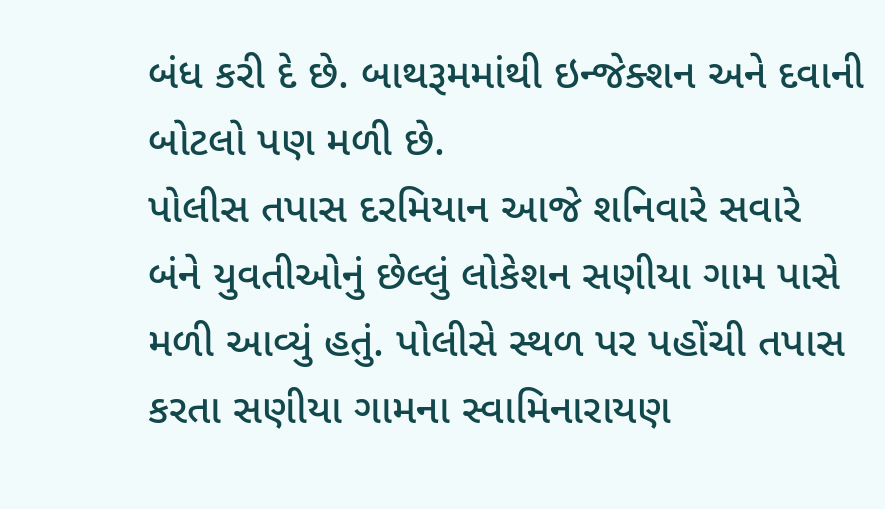બંધ કરી દે છે. બાથરૂમમાંથી ઇન્જેક્શન અને દવાની બોટલો પણ મળી છે.
પોલીસ તપાસ દરમિયાન આજે શનિવારે સવારે બંને યુવતીઓનું છેલ્લું લોકેશન સણીયા ગામ પાસે મળી આવ્યું હતું. પોલીસે સ્થળ પર પહોંચી તપાસ કરતા સણીયા ગામના સ્વામિનારાયણ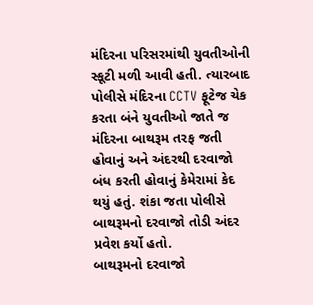મંદિરના પરિસરમાંથી યુવતીઓની સ્કૂટી મળી આવી હતી. ત્યારબાદ પોલીસે મંદિરના CCTV ફૂટેજ ચેક કરતા બંને યુવતીઓ જાતે જ મંદિરના બાથરૂમ તરફ જતી હોવાનું અને અંદરથી દરવાજો બંધ કરતી હોવાનું કેમેરામાં કેદ થયું હતું. શંકા જતા પોલીસે બાથરૂમનો દરવાજો તોડી અંદર પ્રવેશ કર્યો હતો.
બાથરૂમનો દરવાજો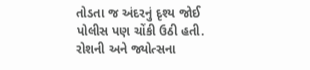તોડતા જ અંદરનું દૃશ્ય જોઈ પોલીસ પણ ચોંકી ઉઠી હતી. રોશની અને જ્યોત્સના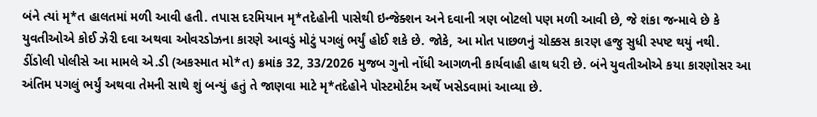બંને ત્યાં મૃ*ત હાલતમાં મળી આવી હતી. તપાસ દરમિયાન મૃ*તદેહોની પાસેથી ઇન્જેક્શન અને દવાની ત્રણ બોટલો પણ મળી આવી છે, જે શંકા જન્માવે છે કે યુવતીઓએ કોઈ ઝેરી દવા અથવા ઓવરડોઝના કારણે આવડું મોટું પગલું ભર્યું હોઈ શકે છે. જોકે, આ મોત પાછળનું ચોક્કસ કારણ હજુ સુધી સ્પષ્ટ થયું નથી.
ડીંડોલી પોલીસે આ મામલે એ.ડી (અકસ્માત મો*ત) ક્રમાંક 32, 33/2026 મુજબ ગુનો નોંધી આગળની કાર્યવાહી હાથ ધરી છે. બંને યુવતીઓએ કયા કારણોસર આ અંતિમ પગલું ભર્યું અથવા તેમની સાથે શું બન્યું હતું તે જાણવા માટે મૃ*તદેહોને પોસ્ટમોર્ટમ અર્થે ખસેડવામાં આવ્યા છે.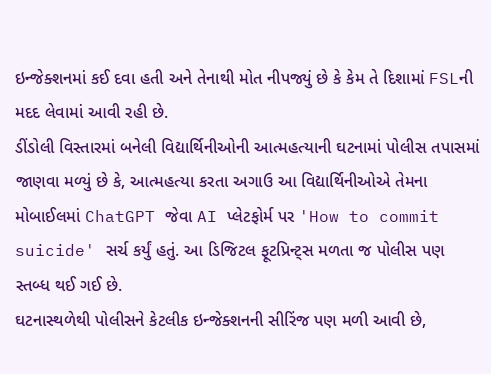ઇન્જેક્શનમાં કઈ દવા હતી અને તેનાથી મોત નીપજ્યું છે કે કેમ તે દિશામાં FSLની મદદ લેવામાં આવી રહી છે.
ડીંડોલી વિસ્તારમાં બનેલી વિદ્યાર્થિનીઓની આત્મહત્યાની ઘટનામાં પોલીસ તપાસમાં જાણવા મળ્યું છે કે, આત્મહત્યા કરતા અગાઉ આ વિદ્યાર્થિનીઓએ તેમના મોબાઈલમાં ChatGPT જેવા AI પ્લેટફોર્મ પર 'How to commit suicide' સર્ચ કર્યું હતું. આ ડિજિટલ ફૂટપ્રિન્ટ્સ મળતા જ પોલીસ પણ સ્તબ્ધ થઈ ગઈ છે.
ઘટનાસ્થળેથી પોલીસને કેટલીક ઇન્જેક્શનની સીરિંજ પણ મળી આવી છે,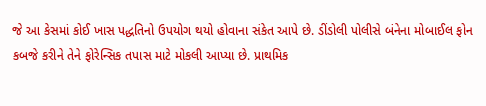જે આ કેસમાં કોઈ ખાસ પદ્ધતિનો ઉપયોગ થયો હોવાના સંકેત આપે છે. ડીંડોલી પોલીસે બંનેના મોબાઈલ ફોન કબજે કરીને તેને ફોરેન્સિક તપાસ માટે મોકલી આપ્યા છે. પ્રાથમિક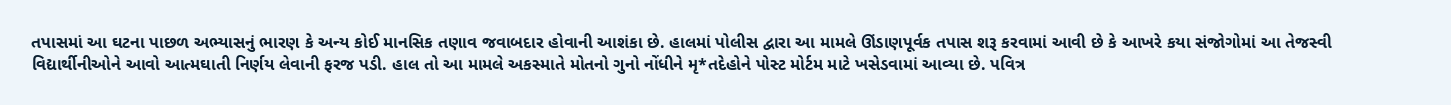તપાસમાં આ ઘટના પાછળ અભ્યાસનું ભારણ કે અન્ય કોઈ માનસિક તણાવ જવાબદાર હોવાની આશંકા છે. હાલમાં પોલીસ દ્વારા આ મામલે ઊંડાણપૂર્વક તપાસ શરૂ કરવામાં આવી છે કે આખરે કયા સંજોગોમાં આ તેજસ્વી વિદ્યાર્થીનીઓને આવો આત્મઘાતી નિર્ણય લેવાની ફરજ પડી. હાલ તો આ મામલે અકસ્માતે મોતનો ગુનો નોંધીને મૃ*તદેહોને પોસ્ટ મોર્ટમ માટે ખસેડવામાં આવ્યા છે. પવિત્ર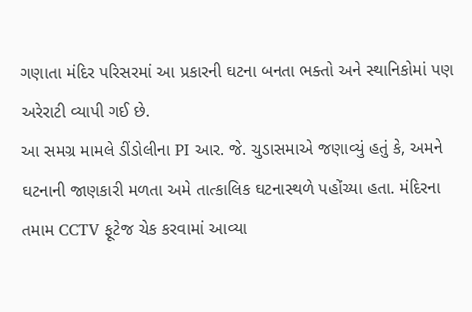ગણાતા મંદિર પરિસરમાં આ પ્રકારની ઘટના બનતા ભક્તો અને સ્થાનિકોમાં પણ અરેરાટી વ્યાપી ગઈ છે.
આ સમગ્ર મામલે ડીંડોલીના PI આર. જે. ચુડાસમાએ જણાવ્યું હતું કે, અમને ઘટનાની જાણકારી મળતા અમે તાત્કાલિક ઘટનાસ્થળે પહોંચ્યા હતા. મંદિરના તમામ CCTV ફૂટેજ ચેક કરવામાં આવ્યા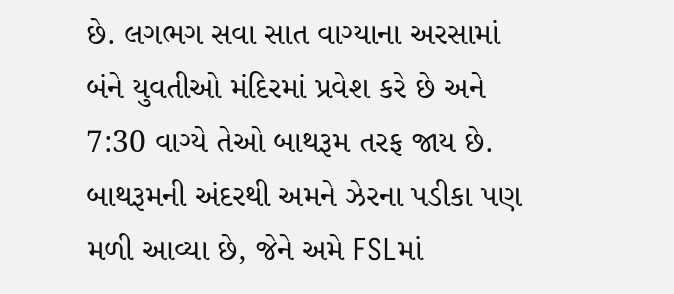છે. લગભગ સવા સાત વાગ્યાના અરસામાં બંને યુવતીઓ મંદિરમાં પ્રવેશ કરે છે અને 7:30 વાગ્યે તેઓ બાથરૂમ તરફ જાય છે. બાથરૂમની અંદરથી અમને ઝેરના પડીકા પણ મળી આવ્યા છે, જેને અમે FSLમાં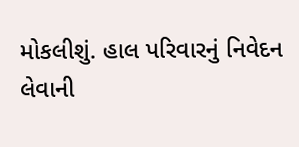મોકલીશું. હાલ પરિવારનું નિવેદન લેવાની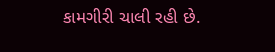કામગીરી ચાલી રહી છે.